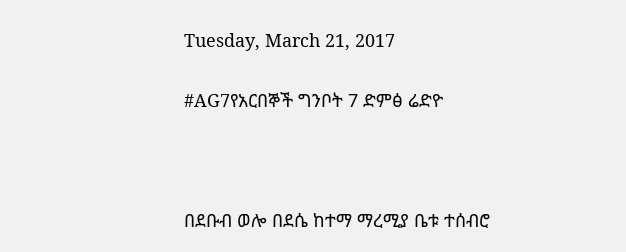Tuesday, March 21, 2017

#AG7የአርበኞች ግንቦት 7 ድምፅ ሬድዮ



በደቡብ ወሎ በደሴ ከተማ ማረሚያ ቤቱ ተሰብሮ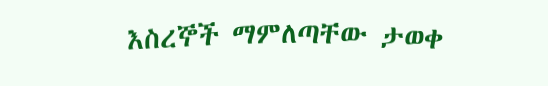እስረኞች ማምለጣቸው ታወቀ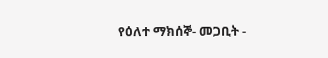የዕለተ ማክሰኞ- መጋቢት -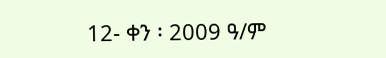12- ቀን ፡ 2009 ዓ/ም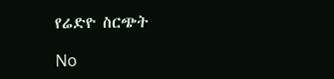የሬድዮ ስርጭት

No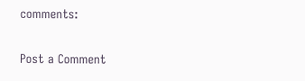comments:

Post a Comment